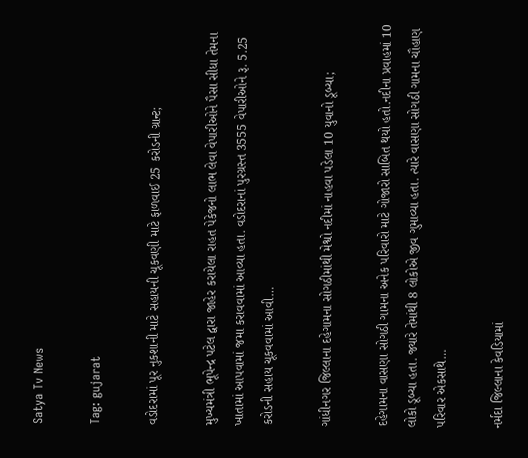Satya Tv News

Tag: gujarat

વડોદરામાં પૂર નુકશાની માટે સહાયની ચૂકવણી માટે ફાળવાઈ 25 કરોડની ગ્રાન્ટ;

મુખ્યમંત્રી ભૂપેન્દ્ર પટેલ દ્વારા જાહેર કરાયેલા રાહત પેકેજનો લાભ લેવા વેપારીઓને પૈસા સીધા તેમના ખાતામાં આપવામાં જમા કરાવવામાં આવ્યા હતા. વડોદરાનાં પુરગ્રસ્ત 3555 વેપારીઓને રૂ. 5.25 કરોડની સહાય ચૂકવવામાં આવી…

ગાંધીનગર જિલ્લાના દહેગામના સોગઠીમાંથી મેશ્વો નદીમાં નાહવા પડેલા 10 યુવાનો ડૂબ્યા;

દહેગામના વાસણા સોગઠી ગામના અનેક પરિવારો માટે ગોજારો સાબિત થયો હતો.નદીના પ્રવાહમાં 10 લોકો ડૂબ્યા હતા. જ્યારે તેમાંથી 8 લોકોએ જીવ ગુમાવ્યા હતા. ત્યારે વાસણા સોગઠી ગામના ચૌહાણ પરિવાર એકસાથે…

નર્મદા જિલ્લાના કેવડિયામાં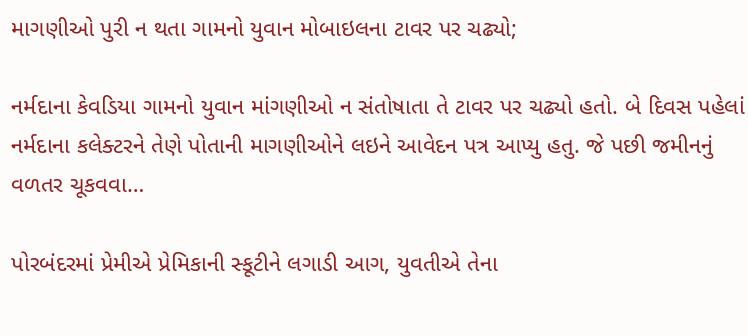માગણીઓ પુરી ન થતા ગામનો યુવાન મોબાઇલના ટાવર પર ચઢ્યો;

નર્મદાના કેવડિયા ગામનો યુવાન માંગણીઓ ન સંતોષાતા તે ટાવર પર ચઢ્યો હતો. બે દિવસ પહેલાં નર્મદાના કલેક્ટરને તેણે પોતાની માગણીઓને લઇને આવેદન પત્ર આપ્યુ હતુ. જે પછી જમીનનું વળતર ચૂકવવા…

પોરબંદરમાં પ્રેમીએ પ્રેમિકાની સ્કૂટીને લગાડી આગ, યુવતીએ તેના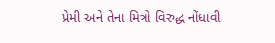પ્રેમી અને તેના મિત્રો વિરુદ્ધ નોંધાવી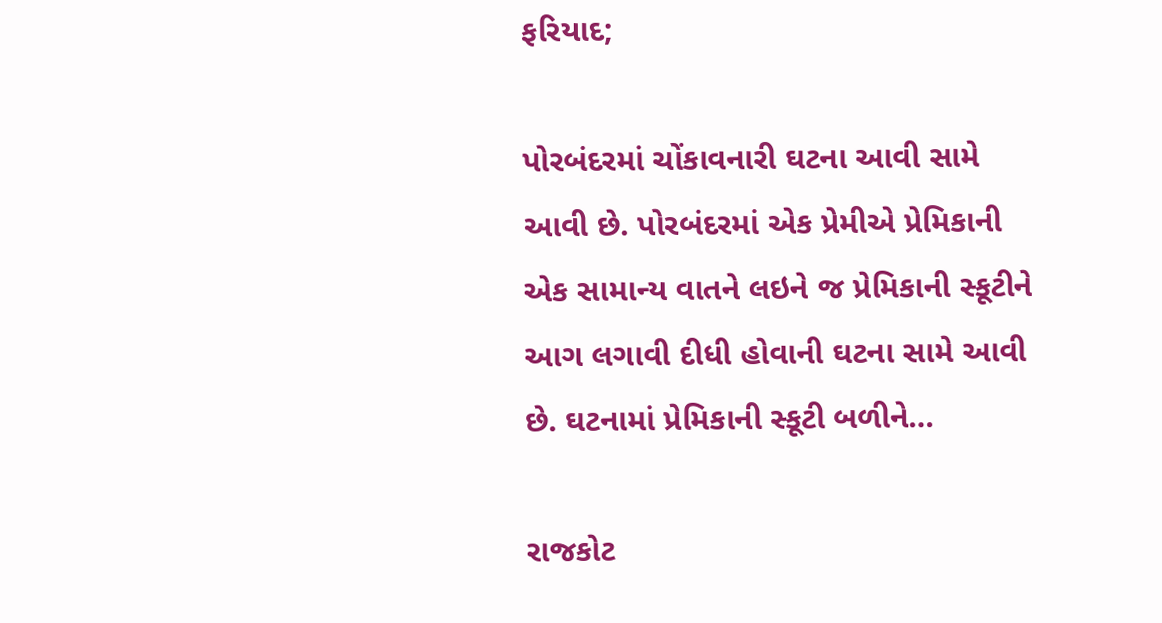ફરિયાદ;

પોરબંદરમાં ચોંકાવનારી ઘટના આવી સામે આવી છે. પોરબંદરમાં એક પ્રેમીએ પ્રેમિકાની એક સામાન્ય વાતને લઇને જ પ્રેમિકાની સ્કૂટીને આગ લગાવી દીધી હોવાની ઘટના સામે આવી છે. ઘટનામાં પ્રેમિકાની સ્કૂટી બળીને…

રાજકોટ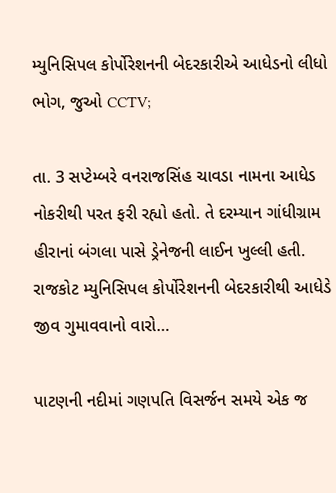મ્યુનિસિપલ કોર્પોરેશનની બેદરકારીએ આધેડનો લીધો ભોગ, જુઓ CCTV;

તા. 3 સપ્ટેમ્બરે વનરાજસિંહ ચાવડા નામના આધેડ નોકરીથી પરત ફરી રહ્યો હતો. તે દરમ્યાન ગાંધીગ્રામ હીરાનાં બંગલા પાસે ડ્રેનેજની લાઈન ખુલ્લી હતી. રાજકોટ મ્યુનિસિપલ કોર્પોરેશનની બેદરકારીથી આધેડે જીવ ગુમાવવાનો વારો…

પાટણની નદીમાં ગણપતિ વિસર્જન સમયે એક જ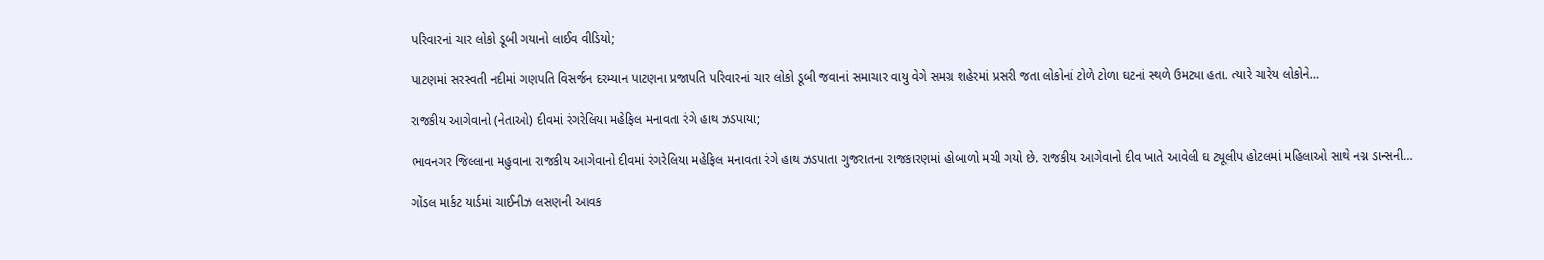પરિવારનાં ચાર લોકો ડૂબી ગયાનો લાઈવ વીડિયો;

પાટણમાં સરસ્વતી નદીમાં ગણપતિ વિસર્જન દરમ્યાન પાટણના પ્રજાપતિ પરિવારનાં ચાર લોકો ડૂબી જવાનાં સમાચાર વાયુ વેગે સમગ્ર શહેરમાં પ્રસરી જતા લોકોનાં ટોળે ટોળા ઘટનાં સ્થળે ઉમટ્યા હતા. ત્યારે ચારેય લોકોને…

રાજકીય આગેવાનો (નેતાઓ) દીવમાં રંગરેલિયા મહેફિલ મનાવતા રંગે હાથ ઝડપાયા;

ભાવનગર જિલ્લાના મહુવાના રાજકીય આગેવાનો દીવમાં રંગરેલિયા મહેફિલ મનાવતા રંગે હાથ ઝડપાતા ગુજરાતના રાજકારણમાં હોબાળો મચી ગયો છે. રાજકીય આગેવાનો દીવ ખાતે આવેલી ઘ ટ્યૂલીપ હોટલમાં મહિલાઓ સાથે નગ્ન ડાન્સની…

ગોંડલ માર્કટ યાર્ડમાં ચાઈનીઝ લસણની આવક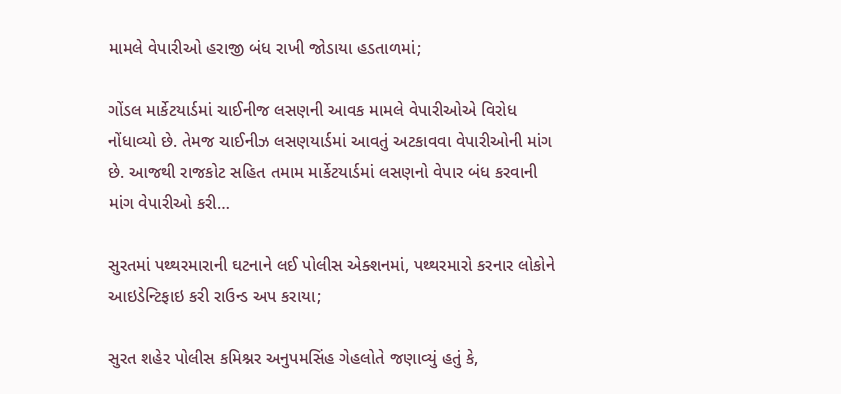મામલે વેપારીઓ હરાજી બંધ રાખી જોડાયા હડતાળમાં;

ગોંડલ માર્કેટયાર્ડમાં ચાઈનીજ લસણની આવક મામલે વેપારીઓએ વિરોધ નોંધાવ્યો છે. તેમજ ચાઈનીઝ લસણયાર્ડમાં આવતું અટકાવવા વેપારીઓની માંગ છે. આજથી રાજકોટ સહિત તમામ માર્કેટયાર્ડમાં લસણનો વેપાર બંધ કરવાની માંગ વેપારીઓ કરી…

સુરતમાં પથ્થરમારાની ઘટનાને લઈ પોલીસ એક્શનમાં, પથ્થરમારો કરનાર લોકોને આઇડેન્ટિફાઇ કરી રાઉન્ડ અપ કરાયા;

સુરત શહેર પોલીસ કમિશ્નર અનુપમસિંહ ગેહલોતે જણાવ્યું હતું કે,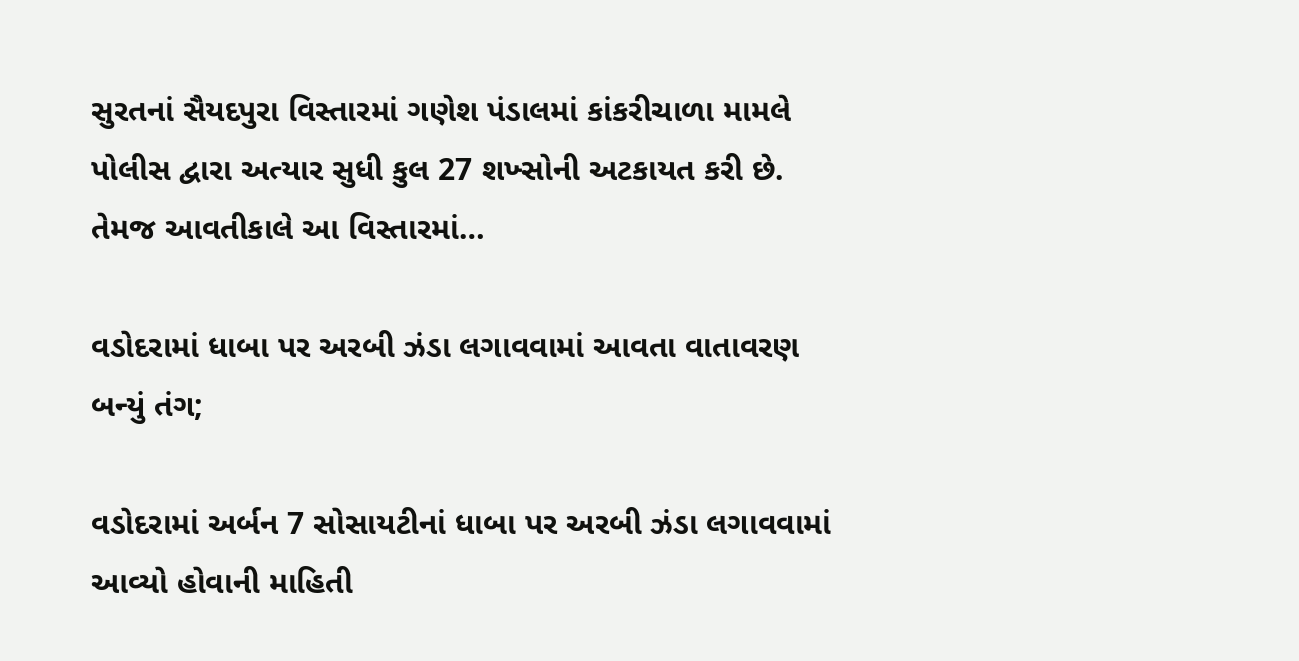સુરતનાં સૈયદપુરા વિસ્તારમાં ગણેશ પંડાલમાં કાંકરીચાળા મામલે પોલીસ દ્વારા અત્યાર સુધી કુલ 27 શખ્સોની અટકાયત કરી છે. તેમજ આવતીકાલે આ વિસ્તારમાં…

વડોદરામાં ધાબા પર અરબી ઝંડા લગાવવામાં આવતા વાતાવરણ બન્યું તંગ;

વડોદરામાં અર્બન 7 સોસાયટીનાં ધાબા પર અરબી ઝંડા લગાવવામાં આવ્યો હોવાની માહિતી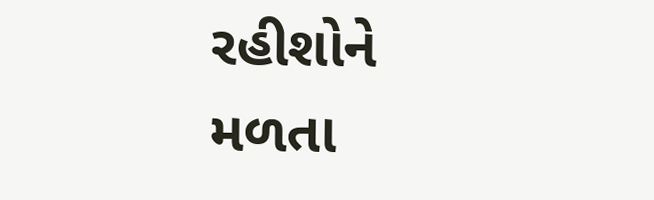રહીશોને મળતા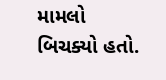મામલો બિચક્યો હતો.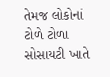તેમજ લોકોનાં ટોળે ટોળા સોસાયટી ખાતે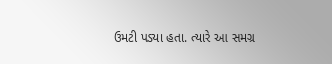ઉમટી પડ્યા હતા. ત્યારે આ સમગ્ર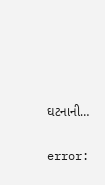ઘટનાની…

error: